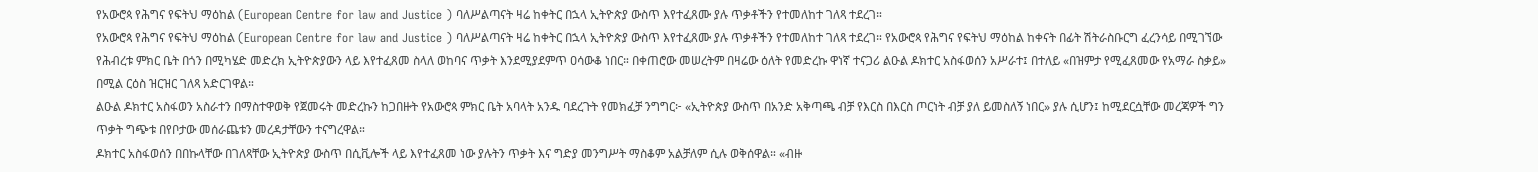የአውሮጳ የሕግና የፍትህ ማዕከል (European Centre for law and Justice ) ባለሥልጣናት ዛሬ ከቀትር በኋላ ኢትዮጵያ ውስጥ እየተፈጸሙ ያሉ ጥቃቶችን የተመለከተ ገለጻ ተደረገ።
የአውሮጳ የሕግና የፍትህ ማዕከል (European Centre for law and Justice ) ባለሥልጣናት ዛሬ ከቀትር በኋላ ኢትዮጵያ ውስጥ እየተፈጸሙ ያሉ ጥቃቶችን የተመለከተ ገለጻ ተደረገ። የአውሮጳ የሕግና የፍትህ ማዕከል ከቀናት በፊት ሽትራስቡርግ ፈረንሳይ በሚገኘው የሕብረቱ ምክር ቤት በጎን በሚካሄድ መድረክ ኢትዮጵያውን ላይ እየተፈጸመ ስላለ ወከባና ጥቃት እንደሚያደምጥ ዐሳውቆ ነበር። በቀጠሮው መሠረትም በዛሬው ዕለት የመድረኩ ዋነኛ ተናጋሪ ልዑል ዶክተር አስፋወሰን አሥራተ፤ በተለይ «በዝምታ የሚፈጸመው የአማራ ስቃይ» በሚል ርዕስ ዝርዝር ገለጻ አድርገዋል።
ልዑል ዶክተር አስፋወን አስራተን በማስተዋወቅ የጀመሩት መድረኩን ከጋበዙት የአውሮጳ ምክር ቤት አባላት አንዱ ባደረጉት የመክፈቻ ንግግር፦ «ኢትዮጵያ ውስጥ በአንድ አቅጣጫ ብቻ የእርስ በእርስ ጦርነት ብቻ ያለ ይመስለኝ ነበር» ያሉ ሲሆን፤ ከሚደርሷቸው መረጃዎች ግን ጥቃት ግጭቱ በየቦታው መሰራጨቱን መረዳታቸውን ተናግረዋል።
ዶክተር አስፋወሰን በበኩላቸው በገለጻቸው ኢትዮጵያ ውስጥ በሲቪሎች ላይ እየተፈጸመ ነው ያሉትን ጥቃት እና ግድያ መንግሥት ማስቆም አልቻለም ሲሉ ወቅሰዋል። «ብዙ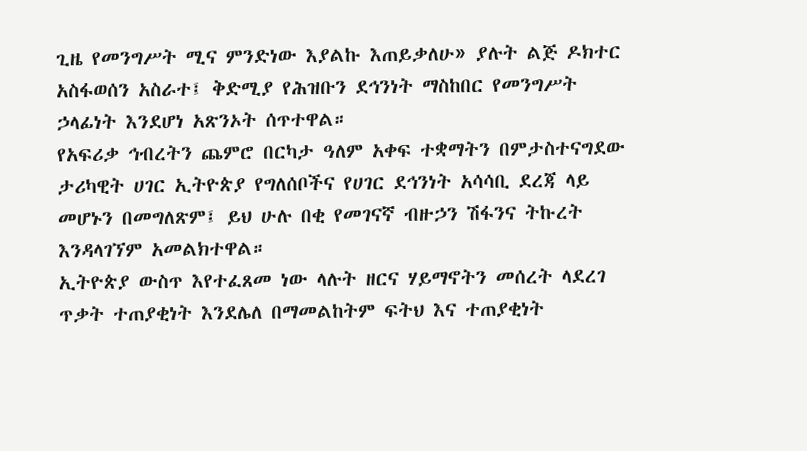ጊዜ የመንግሥት ሚና ምንድነው እያልኩ እጠይቃለሁ» ያሉት ልጅ ዶክተር አስፋወሰን አስራተ፤ ቅድሚያ የሕዝቡን ደኅንነት ማስከበር የመንግሥት ኃላፊነት እንደሆነ አጽንኦት ሰጥተዋል።
የአፍሪቃ ኅብረትን ጨምሮ በርካታ ዓለም አቀፍ ተቋማትን በምታስተናግደው ታሪካዊት ሀገር ኢትዮጵያ የግለሰቦችና የሀገር ደኅንነት አሳሳቢ ደረጃ ላይ መሆኑን በመግለጽም፤ ይህ ሁሉ በቂ የመገናኛ ብዙኃን ሽፋንና ትኩረት እንዳላገኘም አመልክተዋል።
ኢትዮጵያ ውስጥ እየተፈጸመ ነው ላሉት ዘርና ሃይማኖትን መሰረት ላደረገ ጥቃት ተጠያቂነት እንደሌለ በማመልከትም ፍትህ እና ተጠያቂነት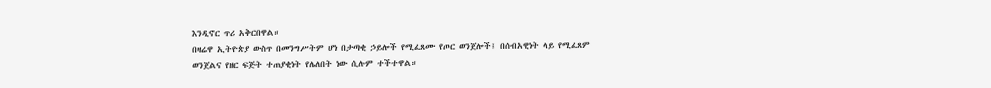እንዲኖር ጥሪ አቅርበዋል።
በዛሬዋ ኢትዮጵያ ውስጥ በመንግሥትም ሆነ በታጣቂ ኃይሎች የሚፈጸሙ የጦር ወንጀሎች፤ በሰብአዊነት ላይ የሚፈጸም ወንጀልና የዘር ፍጅት ተጠያቂነት የሌለበት ነው ሲሉም ተችተዋል።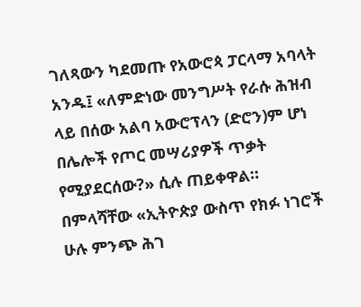ገለጻውን ካደመጡ የአውሮጳ ፓርላማ አባላት አንዱ፤ «ለምድነው መንግሥት የራሱ ሕዝብ ላይ በሰው አልባ አውሮፕላን (ድሮን)ም ሆነ በሌሎች የጦር መሣሪያዎች ጥቃት የሚያደርሰው?» ሲሉ ጠይቀዋል።
በምላሻቸው «ኢትዮጵያ ውስጥ የክፉ ነገሮች ሁሉ ምንጭ ሕገ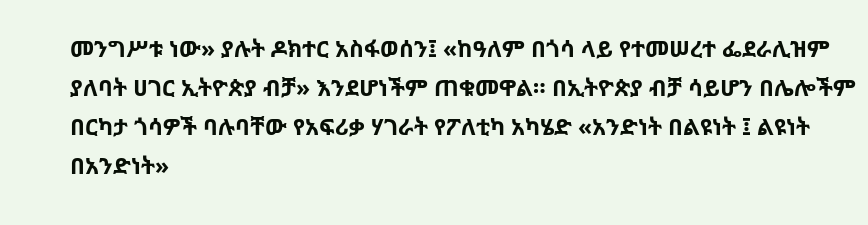መንግሥቱ ነው» ያሉት ዶክተር አስፋወሰን፤ «ከዓለም በጎሳ ላይ የተመሠረተ ፌደራሊዝም ያለባት ሀገር ኢትዮጵያ ብቻ» እንደሆነችም ጠቁመዋል። በኢትዮጵያ ብቻ ሳይሆን በሌሎችም በርካታ ጎሳዎች ባሉባቸው የአፍሪቃ ሃገራት የፖለቲካ አካሄድ «አንድነት በልዩነት ፤ ልዩነት በአንድነት»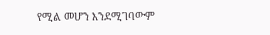የሚል መሆን እንደሚገባውም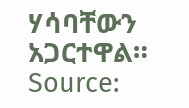ሃሳባቸውን አጋርተዋል።
Source: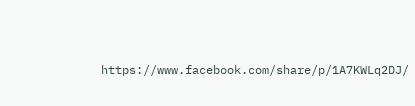https://www.facebook.com/share/p/1A7KWLq2DJ/